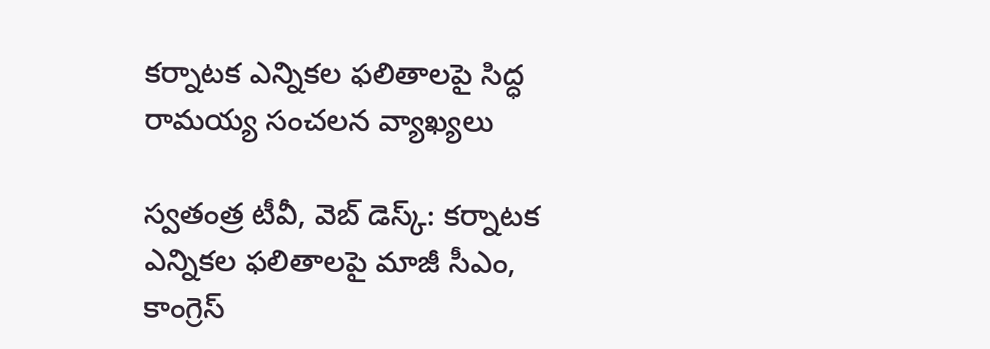కర్నాటక ఎన్నికల ఫలితాలపై సిద్ధ రామయ్య సంచలన వ్యాఖ్యలు

స్వతంత్ర టీవీ, వెబ్ డెస్క్: కర్నాటక ఎన్నికల ఫలితాలపై మాజీ సీఎం, కాంగ్రెస్‌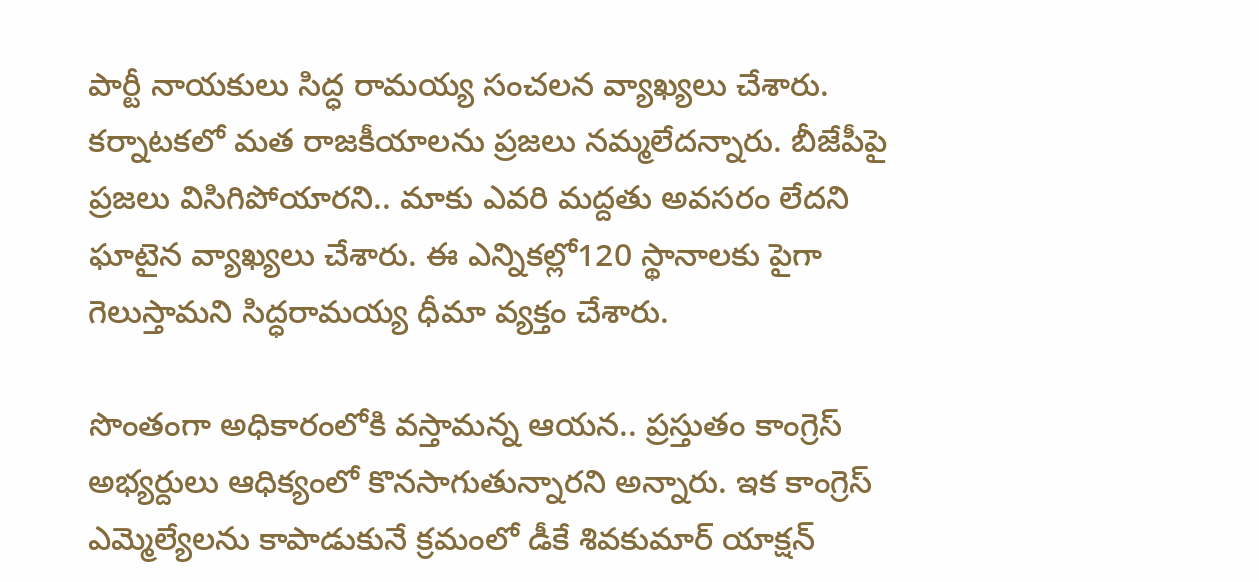పార్టీ నాయకులు సిద్ధ రామయ్య సంచలన వ్యాఖ్యలు చేశారు. కర్నాటకలో మత రాజకీయాలను ప్రజలు నమ్మలేదన్నారు. బీజేపీపై ప్రజలు విసిగిపోయారని.. మాకు ఎవరి మద్దతు అవసరం లేదని ఘాటైన వ్యాఖ్యలు చేశారు. ఈ ఎన్నికల్లో120 స్థానాలకు పైగా గెలుస్తామని సిద్ధరామయ్య ధీమా వ్యక్తం చేశారు.

సొంతంగా అధికారంలోకి వస్తామన్న ఆయన.. ప్రస్తుతం కాంగ్రెస్ అభ్యర్దులు ఆధిక్యంలో కొనసాగుతున్నారని అన్నారు. ఇక కాంగ్రెస్ ఎమ్మెల్యేలను కాపాడుకునే క్రమంలో డీకే శివకుమార్ యాక్షన్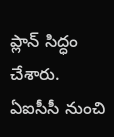ప్లాన్ సిద్ధం చేశారు. ఏఐసీసీ నుంచి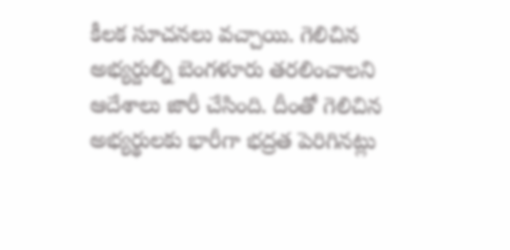కీలక సూచనలు వచ్చాయి. గెలిచిన అభ్యర్దుల్ని బెంగళూరు తరలించాలని ఆదేశాలు జారీ చేసింది. దీంతో గెలిచిన అభ్యర్థులకు భారీగా భద్రత పెరిగినట్లు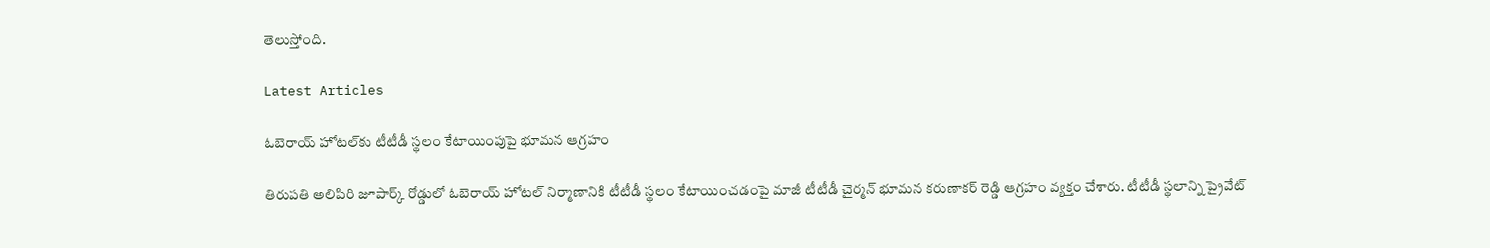తెలుస్తోంది.

Latest Articles

ఓబెరాయ్ హోటల్‌కు టీటీడీ స్థలం కేటాయింపుపై భూమన ఆగ్రహం

తిరుపతి అలిపిరి జూపార్క్ రోడ్డులో ఓబెరాయ్ హోటల్ నిర్మాణానికి టీటీడీ స్థలం కేటాయించడంపై మాజీ టీటీడీ చైర్మన్ భూమన కరుణాకర్ రెడ్డి ఆగ్రహం వ్యక్తం చేశారు. టీటీడీ స్థలాన్ని ప్రైవేట్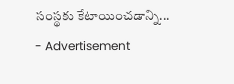సంస్థకు కేటాయించడాన్ని...
- Advertisement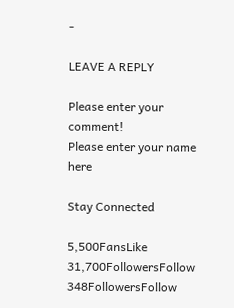-

LEAVE A REPLY

Please enter your comment!
Please enter your name here

Stay Connected

5,500FansLike
31,700FollowersFollow
348FollowersFollow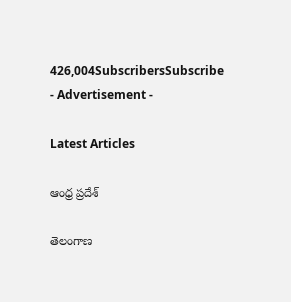426,004SubscribersSubscribe
- Advertisement -

Latest Articles

ఆంధ్ర ప్రదేశ్

తెలంగాణ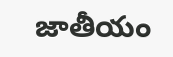జాతీయం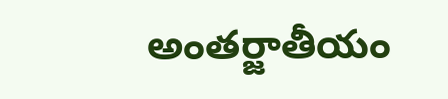అంతర్జాతీయం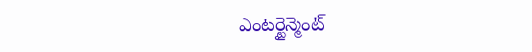ఎంటర్టైన్మెంట్